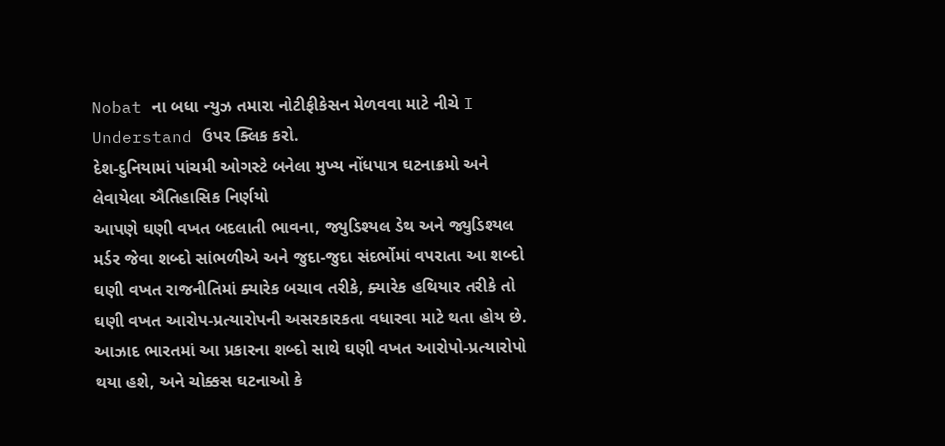Nobat ના બધા ન્યુઝ તમારા નોટીફીકેસન મેળવવા માટે નીચે I Understand ઉપર ક્લિક કરો.
દેશ-દુનિયામાં પાંચમી ઓગસ્ટે બનેલા મુખ્ય નોંધપાત્ર ઘટનાક્રમો અને લેવાયેલા ઐતિહાસિક નિર્ણયો
આપણે ઘણી વખત બદલાતી ભાવના, જ્યુડિશ્યલ ડેથ અને જ્યુડિશ્યલ મર્ડર જેવા શબ્દો સાંભળીએ અને જુદા-જુદા સંદર્ભોમાં વપરાતા આ શબ્દો ઘણી વખત રાજનીતિમાં ક્યારેક બચાવ તરીકે, ક્યારેક હથિયાર તરીકે તો ઘણી વખત આરોપ-પ્રત્યારોપની અસરકારકતા વધારવા માટે થતા હોય છે. આઝાદ ભારતમાં આ પ્રકારના શબ્દો સાથે ઘણી વખત આરોપો-પ્રત્યારોપો થયા હશે, અને ચોક્કસ ઘટનાઓ કે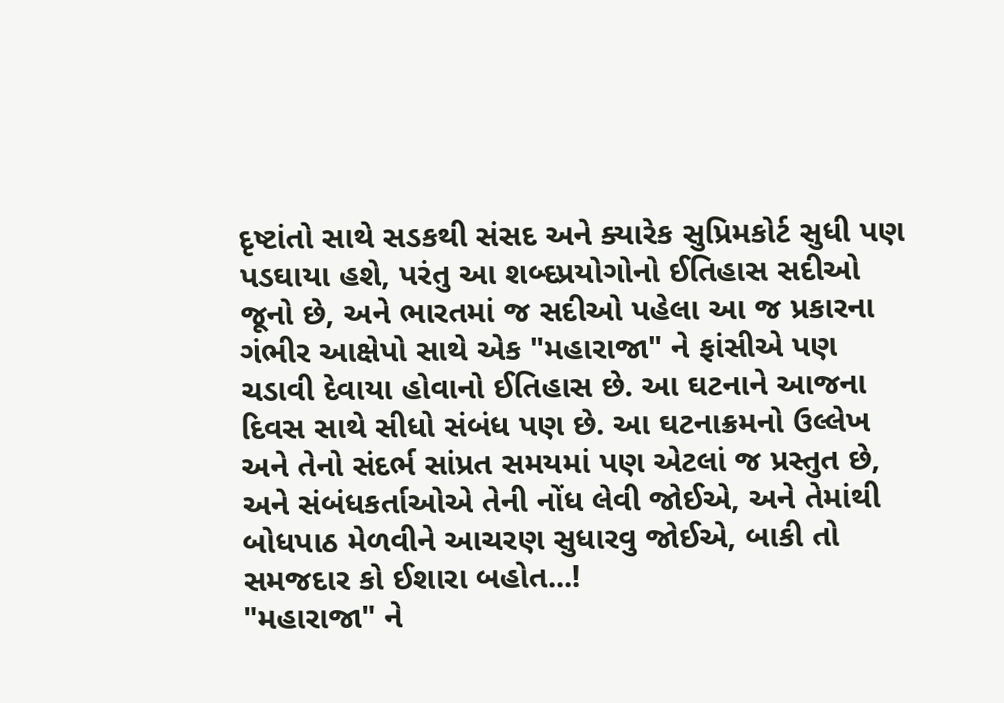દૃષ્ટાંતો સાથે સડકથી સંસદ અને ક્યારેક સુપ્રિમકોર્ટ સુધી પણ પડઘાયા હશે, પરંતુ આ શબ્દપ્રયોગોનો ઈતિહાસ સદીઓ જૂનો છે, અને ભારતમાં જ સદીઓ પહેલા આ જ પ્રકારના ગંભીર આક્ષેપો સાથે એક "મહારાજા" ને ફાંસીએ પણ ચડાવી દેવાયા હોવાનો ઈતિહાસ છે. આ ઘટનાને આજના દિવસ સાથે સીધો સંબંધ પણ છે. આ ઘટનાક્રમનો ઉલ્લેખ અને તેનો સંદર્ભ સાંપ્રત સમયમાં પણ એટલાં જ પ્રસ્તુત છે, અને સંબંધકર્તાઓએ તેની નોંધ લેવી જોઈએ, અને તેમાંથી બોધપાઠ મેળવીને આચરણ સુધારવુ જોઈએ, બાકી તો સમજદાર કો ઈશારા બહોત...!
"મહારાજા" ને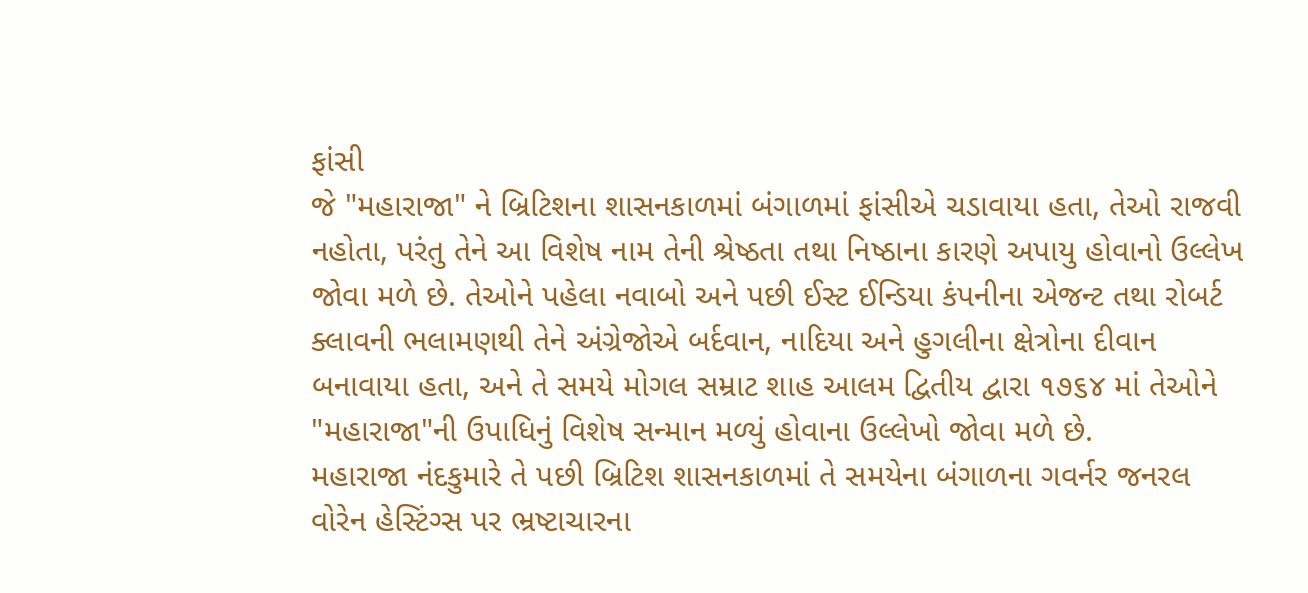ફાંસી
જે "મહારાજા" ને બ્રિટિશના શાસનકાળમાં બંગાળમાં ફાંસીએ ચડાવાયા હતા, તેઓ રાજવી નહોતા, પરંતુ તેને આ વિશેષ નામ તેની શ્રેષ્ઠતા તથા નિષ્ઠાના કારણે અપાયુ હોવાનો ઉલ્લેખ જોવા મળે છે. તેઓને પહેલા નવાબો અને પછી ઈસ્ટ ઈન્ડિયા કંપનીના એજન્ટ તથા રોબર્ટ ક્લાવની ભલામણથી તેને અંગ્રેજોએ બર્દવાન, નાદિયા અને હુગલીના ક્ષેત્રોના દીવાન બનાવાયા હતા, અને તે સમયે મોગલ સમ્રાટ શાહ આલમ દ્વિતીય દ્વારા ૧૭૬૪ માં તેઓને "મહારાજા"ની ઉપાધિનું વિશેષ સન્માન મળ્યું હોવાના ઉલ્લેખો જોવા મળે છે.
મહારાજા નંદકુમારે તે પછી બ્રિટિશ શાસનકાળમાં તે સમયેના બંગાળના ગવર્નર જનરલ વોરેન હેસ્ટિંગ્સ પર ભ્રષ્ટાચારના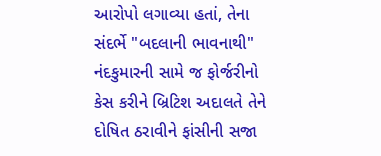આરોપો લગાવ્યા હતાં, તેના સંદર્ભે "બદલાની ભાવનાથી" નંદકુમારની સામે જ ફોર્જરીનો કેસ કરીને બ્રિટિશ અદાલતે તેને દોષિત ઠરાવીને ફાંસીની સજા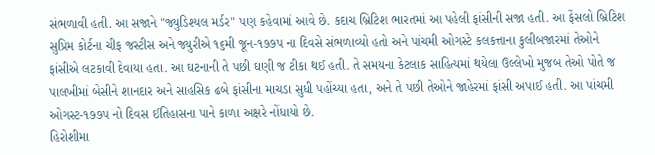સંભળાવી હતી. આ સજાને "જ્યુડિશ્યલ મર્ડર" પણ કહેવામાં આવે છે. કદાચ બ્રિટિશ ભારતમાં આ પહેલી ફાંસીની સજા હતી. આ ફેંસલો બ્રિટિશ સુપ્રિમ કોર્ટના ચીફ જસ્ટીસ અને જ્યુરીએ ૧૬મી જૂન-૧૭૭પ ના દિવસે સંભળાવ્યો હતો અને પાંચમી ઓગસ્ટે કલકત્તાના કુલીબજારમાં તેઓને ફાંસીએ લટકાવી દેવાયા હતા. આ ઘટનાની તે પછી ઘણી જ ટીકા થઈ હતી. તે સમયના કેટલાક સાહિત્યમાં થયેલા ઉલ્લેખો મુજબ તેઓ પોતે જ પાલખીમાં બેસીને શાનદાર અને સાહસિક ઢબે ફાંસીના માચડા સુધી પહોંચ્યા હતા, અને તે પછી તેઓને જાહેરમાં ફાંસી અપાઈ હતી. આ પાંચમી ઓગસ્ટ-૧૭૭પ નો દિવસ ઈતિહાસના પાને કાળા અક્ષરે નોંધાયો છે.
હિરોશીમા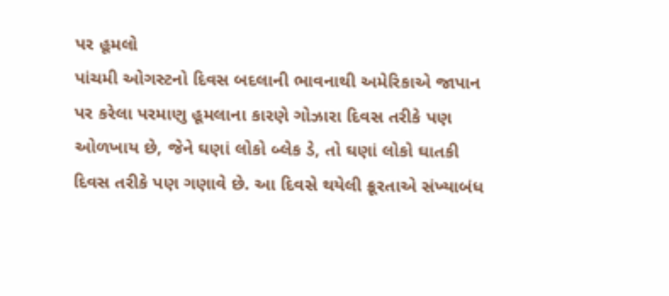પર હૂમલો
પાંચમી ઓગસ્ટનો દિવસ બદલાની ભાવનાથી અમેરિકાએ જાપાન પર કરેલા પરમાણુ હૂમલાના કારણે ગોઝારા દિવસ તરીકે પણ ઓળખાય છે, જેને ઘણાં લોકો બ્લેક ડે, તો ઘણાં લોકો ઘાતકી દિવસ તરીકે પણ ગણાવે છે. આ દિવસે થયેલી ક્રૂરતાએ સંખ્યાબંધ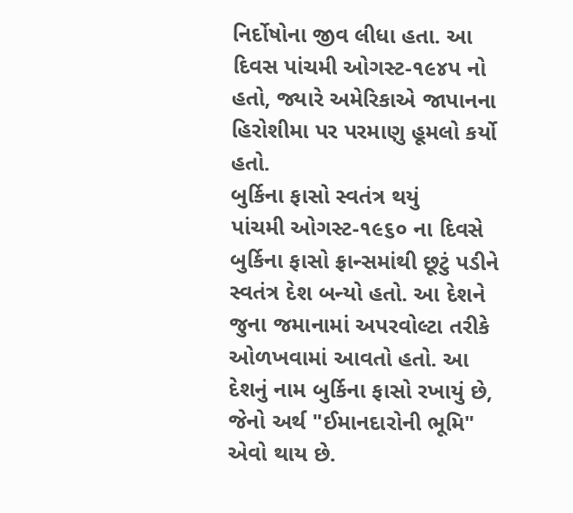નિર્દોષોના જીવ લીધા હતા. આ દિવસ પાંચમી ઓગસ્ટ-૧૯૪પ નો હતો, જ્યારે અમેરિકાએ જાપાનના હિરોશીમા પર પરમાણુ હૂમલો કર્યો હતો.
બુર્કિના ફાસો સ્વતંત્ર થયું
પાંચમી ઓગસ્ટ-૧૯૬૦ ના દિવસે બુર્કિના ફાસો ફ્રાન્સમાંથી છૂટું પડીને સ્વતંત્ર દેશ બન્યો હતો. આ દેશને જુના જમાનામાં અપરવોલ્ટા તરીકે ઓળખવામાં આવતો હતો. આ દેશનું નામ બુર્કિના ફાસો રખાયું છે, જેનો અર્થ "ઈમાનદારોની ભૂમિ" એવો થાય છે.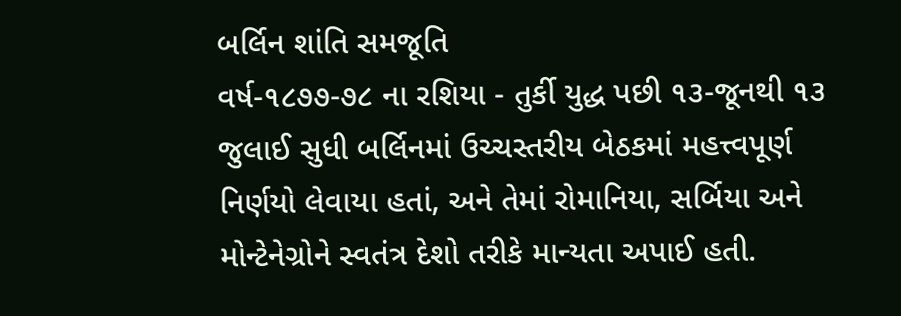બર્લિન શાંતિ સમજૂતિ
વર્ષ-૧૮૭૭-૭૮ ના રશિયા - તુર્કી યુદ્ધ પછી ૧૩-જૂનથી ૧૩ જુલાઈ સુધી બર્લિનમાં ઉચ્ચસ્તરીય બેઠકમાં મહત્ત્વપૂર્ણ નિર્ણયો લેવાયા હતાં, અને તેમાં રોમાનિયા, સર્બિયા અને મોન્ટેનેગ્રોને સ્વતંત્ર દેશો તરીકે માન્યતા અપાઈ હતી.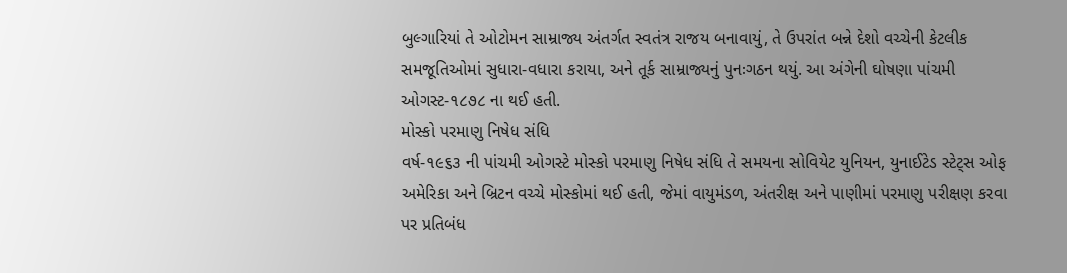બુલ્ગારિયાં તે ઓટોમન સામ્રાજ્ય અંતર્ગત સ્વતંત્ર રાજય બનાવાયું, તે ઉપરાંત બન્ને દેશો વચ્ચેની કેટલીક સમજૂતિઓમાં સુધારા-વધારા કરાયા, અને તૂર્ક સામ્રાજ્યનું પુનઃગઠન થયું. આ અંગેની ઘોષણા પાંચમી ઓગસ્ટ-૧૮૭૮ ના થઈ હતી.
મોસ્કો પરમાણુ નિષેધ સંધિ
વર્ષ-૧૯૬૩ ની પાંચમી ઓગસ્ટે મોસ્કો પરમાણુ નિષેધ સંધિ તે સમયના સોવિયેટ યુનિયન, યુનાઈટેડ સ્ટેટ્સ ઓફ અમેરિકા અને બ્રિટન વચ્ચે મોસ્કોમાં થઈ હતી, જેમાં વાયુમંડળ, અંતરીક્ષ અને પાણીમાં પરમાણુ પરીક્ષણ કરવા પર પ્રતિબંધ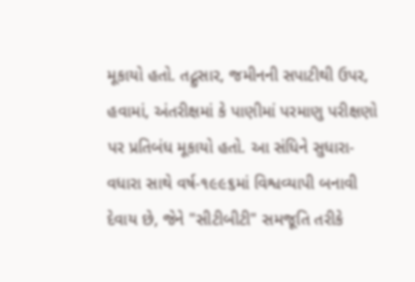મૂકાયો હતો. તદ્નુસાર, જમીનની સપાટીથી ઉપર, હવામાં, અંતરીક્ષમાં કે પાણીમાં પરમાણુ પરીક્ષણો પર પ્રતિબંધ મૂકાયો હતો. આ સંધિને સુધારા-વધારા સાથે વર્ષ-૧૯૯૬માં વિશ્વવ્યાપી બનાવી દેવાય છે, જેને "સીટીબીટી" સમજૂતિ તરીકે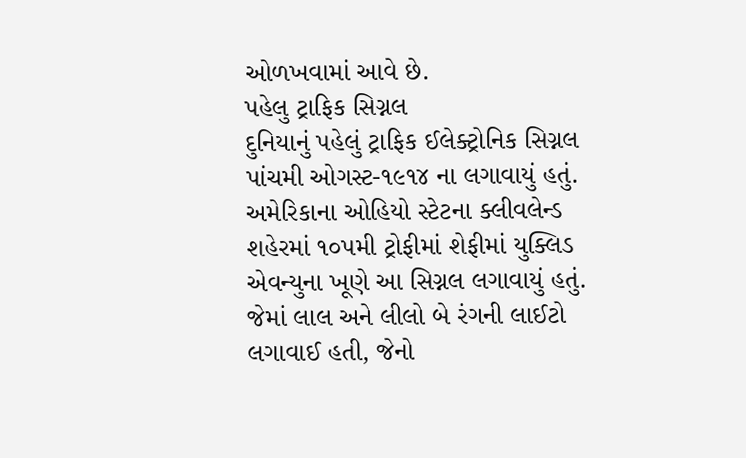ઓળખવામાં આવે છે.
પહેલુ ટ્રાફિક સિગ્નલ
દુનિયાનું પહેલું ટ્રાફિક ઈલેક્ટ્રોનિક સિગ્નલ પાંચમી ઓગસ્ટ-૧૯૧૪ ના લગાવાયું હતું. અમેરિકાના ઓહિયો સ્ટેટના ક્લીવલેન્ડ શહેરમાં ૧૦પમી ટ્રોફીમાં શેફીમાં યુક્લિડ એવન્યુના ખૂણે આ સિગ્નલ લગાવાયું હતું. જેમાં લાલ અને લીલો બે રંગની લાઈટો લગાવાઈ હતી, જેનો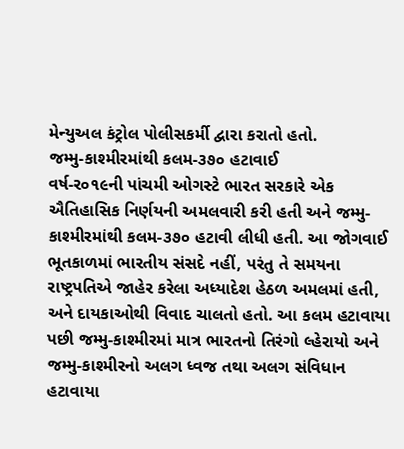મેન્યુઅલ કંટ્રોલ પોલીસકર્મી દ્વારા કરાતો હતો.
જમ્મુ-કાશ્મીરમાંથી કલમ-૩૭૦ હટાવાઈ
વર્ષ-ર૦૧૯ની પાંચમી ઓગસ્ટે ભારત સરકારે એક ઐતિહાસિક નિર્ણયની અમલવારી કરી હતી અને જમ્મુ-કાશ્મીરમાંથી કલમ-૩૭૦ હટાવી લીધી હતી. આ જોગવાઈ ભૂતકાળમાં ભારતીય સંસદે નહીં, પરંતુ તે સમયના રાષ્ટ્રપતિએ જાહેર કરેલા અધ્યાદેશ હેઠળ અમલમાં હતી, અને દાયકાઓથી વિવાદ ચાલતો હતો. આ કલમ હટાવાયા પછી જમ્મુ-કાશ્મીરમાં માત્ર ભારતનો તિરંગો લ્હેરાયો અને જમ્મુ-કાશ્મીરનો અલગ ધ્વજ તથા અલગ સંવિધાન હટાવાયા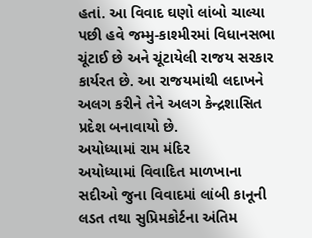હતાં. આ વિવાદ ઘણો લાંબો ચાલ્યા પછી હવે જમ્મુ-કાશ્મીરમાં વિધાનસભા ચૂંટાઈ છે અને ચૂંટાયેલી રાજય સરકાર કાર્યરત છે. આ રાજયમાંથી લદાખને અલગ કરીને તેને અલગ કેન્દ્રશાસિત પ્રદેશ બનાવાયો છે.
અયોધ્યામાં રામ મંદિર
અયોધ્યામાં વિવાદિત માળખાના સદીઓ જુના વિવાદમાં લાંબી કાનૂની લડત તથા સુપ્રિમકોર્ટના અંતિમ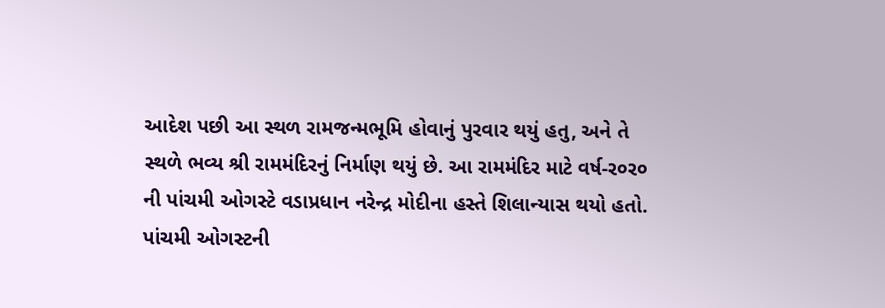આદેશ પછી આ સ્થળ રામજન્મભૂમિ હોવાનું પુરવાર થયું હતુ, અને તે સ્થળે ભવ્ય શ્રી રામમંદિરનું નિર્માણ થયું છે. આ રામમંદિર માટે વર્ષ-ર૦ર૦ ની પાંચમી ઓગસ્ટે વડાપ્રધાન નરેન્દ્ર મોદીના હસ્તે શિલાન્યાસ થયો હતો.
પાંચમી ઓગસ્ટની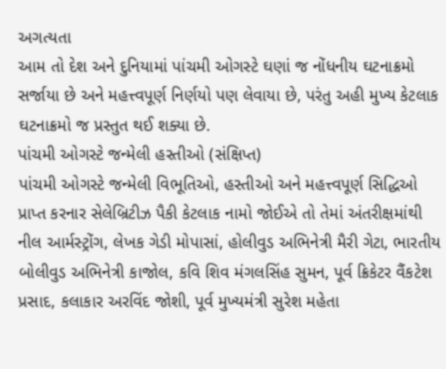અગત્યતા
આમ તો દેશ અને દુનિયામાં પાંચમી ઓગસ્ટે ઘણાં જ નોંધનીય ઘટનાક્રમો સર્જાયા છે અને મહત્ત્વપૂર્ણ નિર્ણયો પણ લેવાયા છે, પરંતુ અહી મુખ્ય કેટલાક ઘટનાક્રમો જ પ્રસ્તુત થઈ શક્યા છે.
પાંચમી ઓગસ્ટે જન્મેલી હસ્તીઓ (સંક્ષિપ્ત)
પાંચમી ઓગસ્ટે જન્મેલી વિભૂતિઓ, હસ્તીઓ અને મહત્ત્વપૂર્ણ સિદ્ધિઓ પ્રાપ્ત કરનાર સેલેબ્રિટીઝ પૈકી કેટલાક નામો જોઈએ તો તેમાં અંતરીક્ષમાંથી નીલ આર્મસ્ટ્રોંગ, લેખક ગેડી મોપાસાં, હોલીવુડ અભિનેત્રી મૈરી ગેટા, ભારતીય બોલીવુડ અભિનેત્રી કાજોલ, કવિ શિવ મંગલસિંહ સુમન, પૂર્વ ક્રિકેટર વૈંકટેશ પ્રસાદ, કલાકાર અરવિંદ જોશી, પૂર્વ મુખ્યમંત્રી સુરેશ મહેતા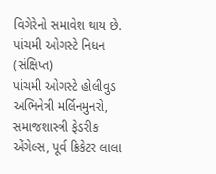વિગેરેનો સમાવેશ થાય છે.
પાંચમી ઓગસ્ટે નિધન (સંક્ષિપ્ત)
પાંચમી ઓગસ્ટે હોલીવુડ અભિનેત્રી મર્લિનમુનરો, સમાજશાસ્ત્રી ફેડરીક એંગેલ્સ, પૂર્વ ક્રિકેટર લાલા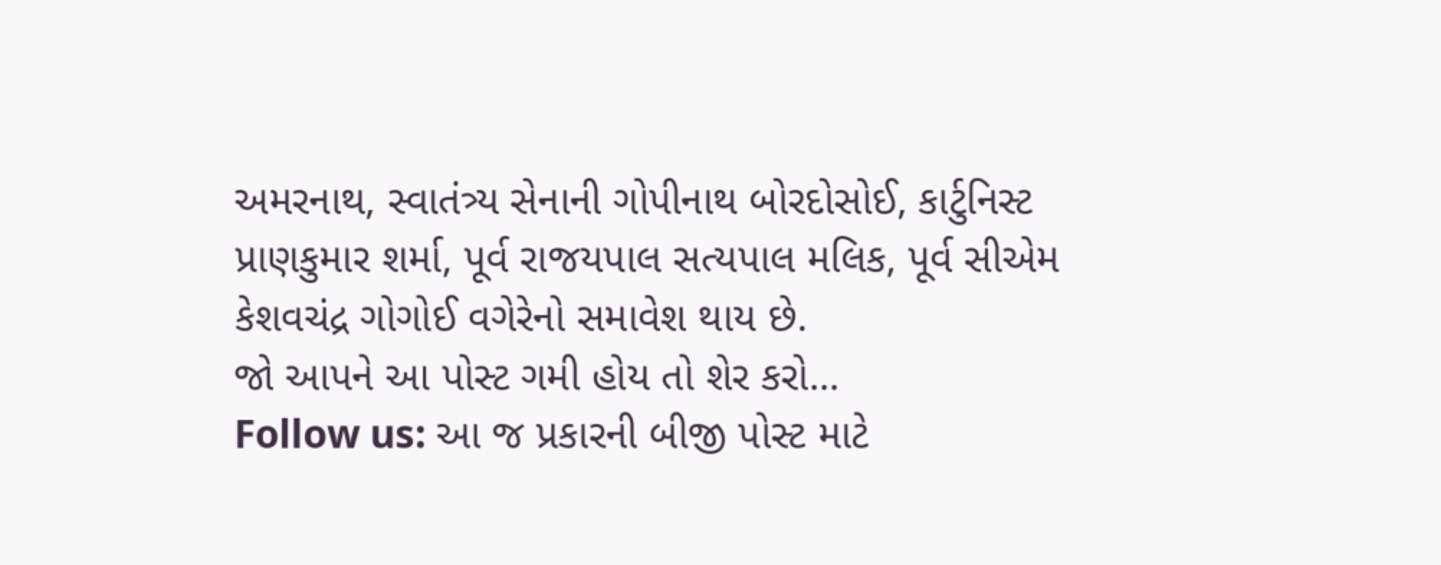અમરનાથ, સ્વાતંત્ર્ય સેનાની ગોપીનાથ બોરદોસોઈ, કાર્ટુનિસ્ટ પ્રાણકુમાર શર્મા, પૂર્વ રાજયપાલ સત્યપાલ મલિક, પૂર્વ સીએમ કેશવચંદ્ર ગોગોઈ વગેરેનો સમાવેશ થાય છે.
જો આપને આ પોસ્ટ ગમી હોય તો શેર કરો...
Follow us: આ જ પ્રકારની બીજી પોસ્ટ માટે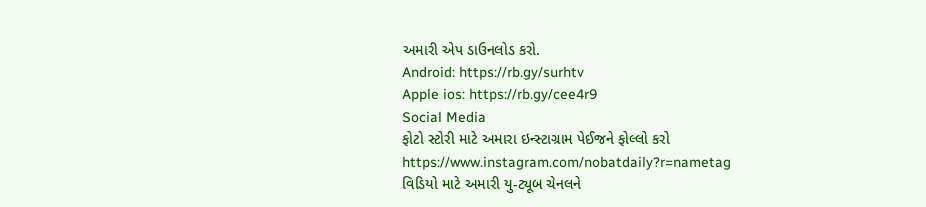અમારી એપ ડાઉનલોડ કરો.
Android: https://rb.gy/surhtv
Apple ios: https://rb.gy/cee4r9
Social Media
ફોટો સ્ટોરી માટે અમારા ઇન્સ્ટાગ્રામ પેઈજને ફોલ્લો કરો
https://www.instagram.com/nobatdaily?r=nametag
વિડિયો માટે અમારી યુ-ટ્યૂબ ચેનલને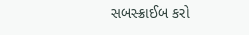સબસ્ક્રાઈબ કરો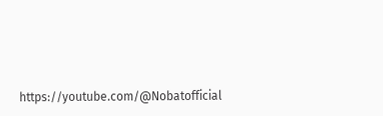https://youtube.com/@Nobatofficial